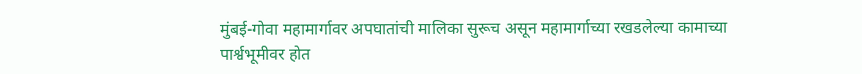मुंबई-गोवा महामार्गावर अपघातांची मालिका सुरूच असून महामार्गाच्या रखडलेल्या कामाच्या पार्श्वभूमीवर होत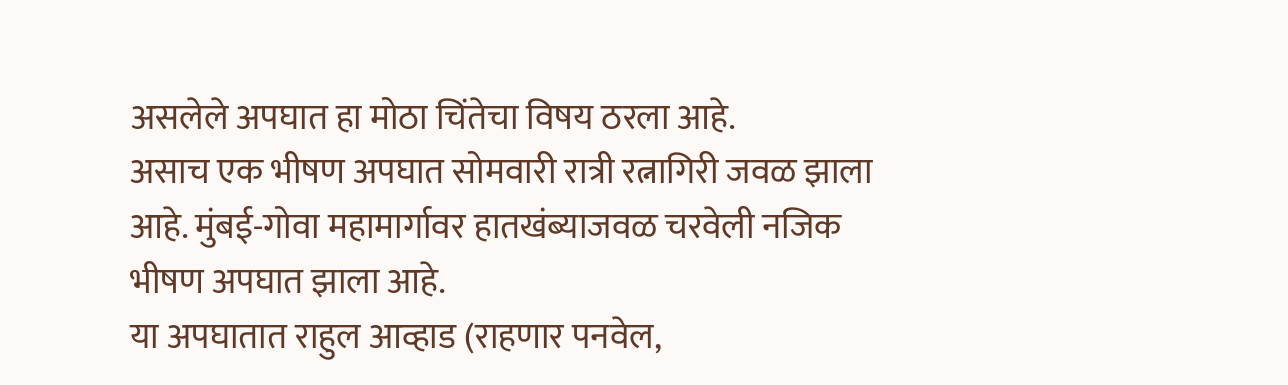असलेले अपघात हा मोठा चिंतेचा विषय ठरला आहे.
असाच एक भीषण अपघात सोमवारी रात्री रत्नागिरी जवळ झाला आहे. मुंबई-गोवा महामार्गावर हातखंब्याजवळ चरवेली नजिक भीषण अपघात झाला आहे.
या अपघातात राहुल आव्हाड (राहणार पनवेल,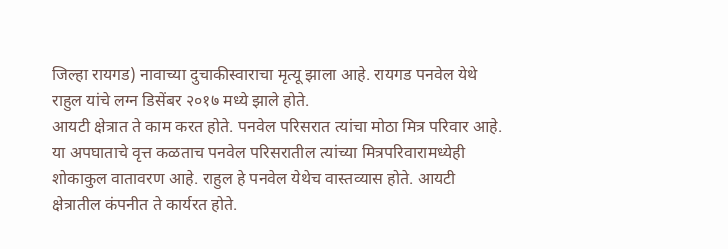जिल्हा रायगड) नावाच्या दुचाकीस्वाराचा मृत्यू झाला आहे. रायगड पनवेल येथे राहुल यांचे लग्न डिसेंबर २०१७ मध्ये झाले होते.
आयटी क्षेत्रात ते काम करत होते. पनवेल परिसरात त्यांचा मोठा मित्र परिवार आहे. या अपघाताचे वृत्त कळताच पनवेल परिसरातील त्यांच्या मित्रपरिवारामध्येही शोकाकुल वातावरण आहे. राहुल हे पनवेल येथेच वास्तव्यास होते. आयटी क्षेत्रातील कंपनीत ते कार्यरत होते.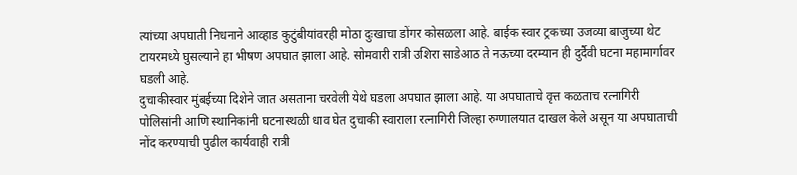त्यांच्या अपघाती निधनाने आव्हाड कुटुंबीयांवरही मोठा दुःखाचा डोंगर कोसळला आहे. बाईक स्वार ट्रकच्या उजव्या बाजुच्या थेट टायरमध्ये घुसल्याने हा भीषण अपघात झाला आहे. सोमवारी रात्री उशिरा साडेआठ ते नऊच्या दरम्यान ही दुर्दैवी घटना महामार्गावर घडली आहे.
दुचाकीस्वार मुंबईच्या दिशेने जात असताना चरवेली येथे घडला अपघात झाला आहे. या अपघाताचे वृत्त कळताच रत्नागिरी पोलिसांनी आणि स्थानिकांनी घटनास्थळी धाव घेत दुचाकी स्वाराला रत्नागिरी जिल्हा रुग्णालयात दाखल केले असून या अपघाताची नोंद करण्याची पुढील कार्यवाही रात्री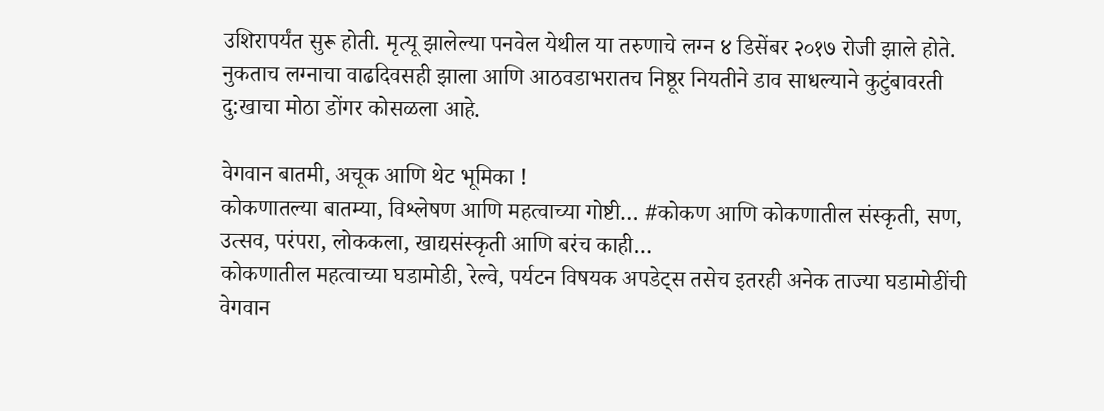उशिरापर्यंत सुरू होती. मृत्यू झालेल्या पनवेल येथील या तरुणाचे लग्न ४ डिसेंबर २०१७ रोजी झाले होते.
नुकताच लग्नाचा वाढदिवसही झाला आणि आठवडाभरातच निष्ठूर नियतीने डाव साधल्याने कुटुंबावरती दु:खाचा मोठा डोंगर कोसळला आहे.

वेगवान बातमी, अचूक आणि थेट भूमिका !
कोकणातल्या बातम्या, विश्लेषण आणि महत्वाच्या गोष्टी… #कोकण आणि कोकणातील संस्कृती, सण, उत्सव, परंपरा, लोककला, खाद्यसंस्कृती आणि बरंच काही…
कोकणातील महत्वाच्या घडामोडी, रेल्वे, पर्यटन विषयक अपडेट्स तसेच इतरही अनेक ताज्या घडामोडींची वेगवान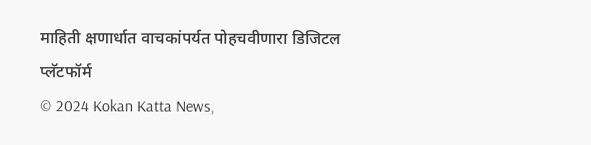माहिती क्षणार्धात वाचकांपर्यत पोहचवीणारा डिजिटल प्लॅटफॉर्म
© 2024 Kokan Katta News,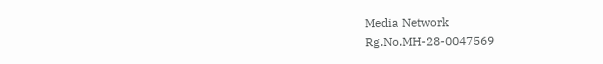Media Network
Rg.No.MH-28-0047569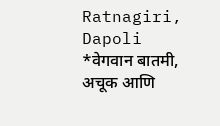Ratnagiri, Dapoli
*वेगवान बातमी, अचूक आणि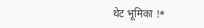थेट भूमिका !*